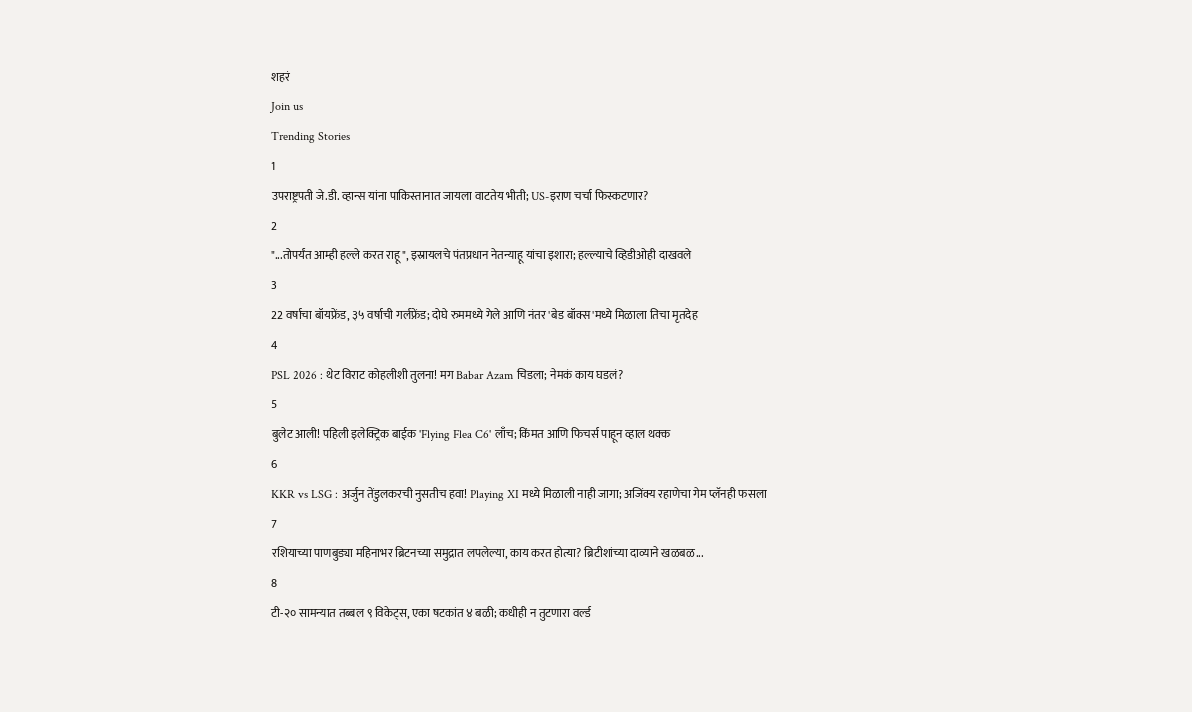शहरं
Join us
Trending Stories
1
उपराष्ट्रपती जे.डी. व्हान्स यांना पाकिस्तानात जायला वाटतेय भीती; US-इराण चर्चा फिस्कटणार?
2
"...तोपर्यंत आम्ही हल्ले करत राहू", इस्रायलचे पंतप्रधान नेतन्याहू यांचा इशारा; हल्ल्याचे व्हिडीओही दाखवले
3
22 वर्षाचा बॉयफ्रेंड, ३५ वर्षाची गर्लफ्रेंड; दोघे रुममध्ये गेले आणि नंतर 'बेड बॉक्स'मध्ये मिळाला तिचा मृतदेह
4
PSL 2026 : थेट विराट कोहलीशी तुलना! मग Babar Azam चिडला; नेमकं काय घडलं?
5
बुलेट आली! पहिली इलेक्ट्रिक बाईक 'Flying Flea C6' लाँच; किंमत आणि फिचर्स पाहून व्हाल थक्क
6
KKR vs LSG : अर्जुन तेंडुलकरची नुसतीच हवा! Playing XI मध्ये मिळाली नाही जागा; अजिंक्य रहाणेचा गेम प्लॅनही फसला
7
रशियाच्या पाणबुड्या महिनाभर ब्रिटनच्या समुद्रात लपलेल्या, काय करत होत्या? ब्रिटीशांच्या दाव्याने खळबळ...
8
टी-२० सामन्यात तब्बल ९ विकेट्स, एका षटकांत ४ बळी; कधीही न तुटणारा वर्ल्ड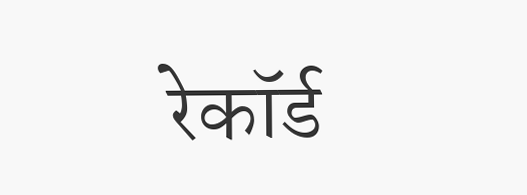रेकॉर्ड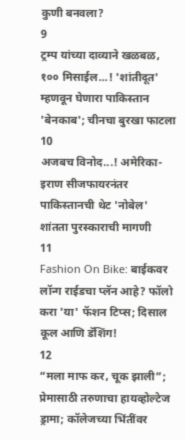कुणी बनवला?
9
ट्रम्प यांच्या दाव्याने खळबळ, १०० मिसाईल...! 'शांतीदूत' म्हणवून घेणारा पाकिस्तान 'बेनकाब'; चीनचा बुरखा फाटला
10
अजबच विनोद...! अमेरिका-इराण सीजफायरनंतर पाकिस्तानची थेट 'नोबेल' शांतता पुरस्काराची मागणी
11
Fashion On Bike: बाईकवर लॉन्ग राईडचा प्लॅन आहे? फॉलो करा 'या' फॅशन टिप्स; दिसाल कूल आणि डॅशिंग!
12
“मला माफ कर, चूक झाली”; प्रेमासाठी तरुणाचा हायव्होल्टेज ड्रामा; कॉलेजच्या भिंतींवर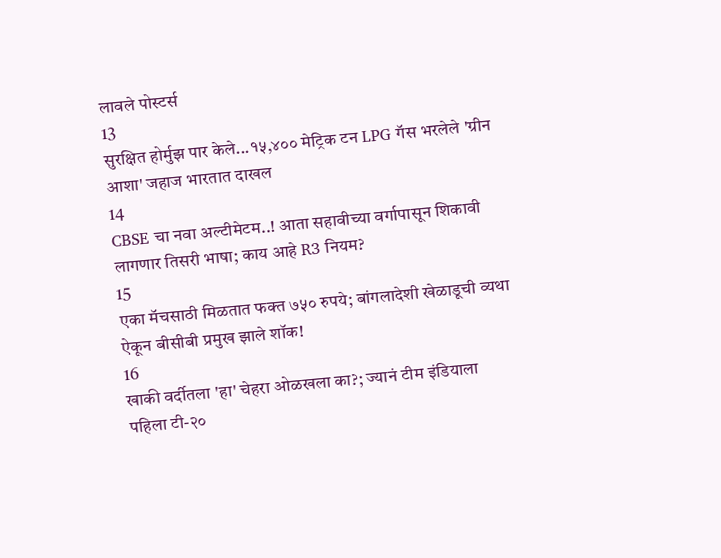लावले पोस्टर्स
13
सुरक्षित होर्मुझ पार केले...१५,४०० मेट्रिक टन LPG गॅस भरलेले 'ग्रीन आशा' जहाज भारतात दाखल
14
CBSE चा नवा अल्टीमेटम..! आता सहावीच्या वर्गापासून शिकावी लागणार तिसरी भाषा; काय आहे R3 नियम?
15
एका मॅचसाठी मिळतात फक्त ७५० रुपये; बांगलादेशी खेळाडूची व्यथा ऐकून बीसीबी प्रमुख झाले शॉक!
16
खाकी वर्दीतला 'हा' चेहरा ओळखला का?; ज्यानं टीम इंडियाला पहिला टी-२०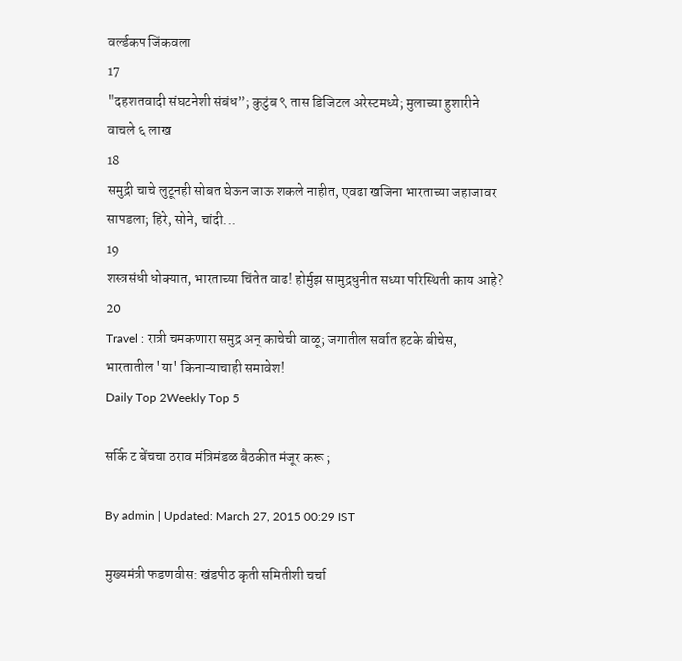वर्ल्डकप जिंकवला
17
"दहशतवादी संघटनेशी संबंध”; कुटुंब ९ तास डिजिटल अरेस्टमध्ये; मुलाच्या हुशारीने वाचले ६ लाख
18
समुद्री चाचे लुटूनही सोबत घेऊन जाऊ शकले नाहीत, एवढा खजिना भारताच्या जहाजावर सापडला; हिरे, सोने, चांदी...
19
शस्त्रसंधी धोक्यात, भारताच्या चिंतेत वाढ! होर्मुझ सामुद्रधुनीत सध्या परिस्थिती काय आहे?
20
Travel : रात्री चमकणारा समुद्र अन् काचेची वाळू; जगातील सर्वात हटके बीचेस, भारतातील 'या' किनाऱ्याचाही समावेश!
Daily Top 2Weekly Top 5

सर्कि ट बेंचचा ठराव मंत्रिमंडळ बैठकीत मंजूर करू ;

By admin | Updated: March 27, 2015 00:29 IST

मुख्यमंत्री फडणवीस: खंडपीठ कृती समितीशी चर्चा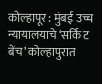कोल्हापूर : मुंबई उच्च न्यायालयाचे ‘सर्कि ट बेंच’ कोल्हापुरात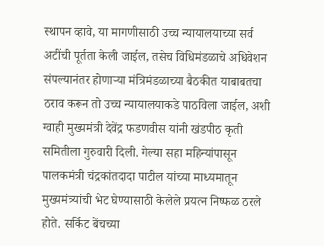स्थापन व्हावे, या मागणीसाठी उच्च न्यायालयाच्या सर्व अटींची पूर्तता केली जाईल, तसेच विधिमंडळाचे अधिवेशन संपल्यानंतर होणाऱ्या मंत्रिमंडळाच्या बैठकीत याबाबतचा ठराव करून तो उच्च न्यायालयाकडे पाठविला जाईल, अशी ग्वाही मुख्यमंत्री देवेंद्र फडणवीस यांनी खंडपीठ कृती समितीला गुरुवारी दिली. गेल्या सहा महिन्यांपासून पालकमंत्री चंद्रकांतदादा पाटील यांच्या माध्यमातून मुख्यमंत्र्यांची भेट घेण्यासाठी केलेले प्रयत्न निष्फळ ठरले होते. सर्किट बेंचच्या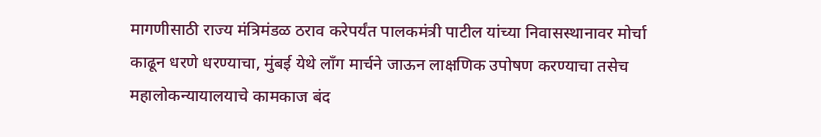मागणीसाठी राज्य मंत्रिमंडळ ठराव करेपर्यंत पालकमंत्री पाटील यांच्या निवासस्थानावर मोर्चा काढून धरणे धरण्याचा, मुंबई येथे लाँग मार्चने जाऊन लाक्षणिक उपोषण करण्याचा तसेच महालोकन्यायालयाचे कामकाज बंद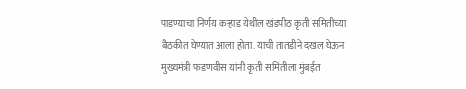पाडण्याचा निर्णय कऱ्हाड येथील खंडपीठ कृती समितीच्या बैठकीत घेण्यात आला होता. याची तातडीने दखल घेऊन मुख्यमंत्री फडणवीस यांनी कृती समितीला मुंबईत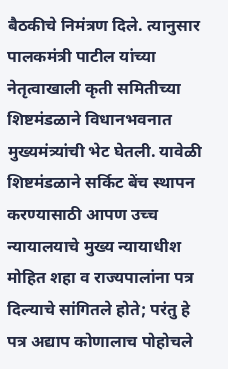बैठकीचे निमंत्रण दिले. त्यानुसार पालकमंत्री पाटील यांच्या नेतृत्वाखाली कृती समितीच्या शिष्टमंडळाने विधानभवनात मुख्यमंत्र्यांची भेट घेतली. यावेळी शिष्टमंडळाने सर्किट बेंच स्थापन करण्यासाठी आपण उच्च न्यायालयाचे मुख्य न्यायाधीश मोहित शहा व राज्यपालांना पत्र दिल्याचे सांगितले होते; परंतु हे पत्र अद्याप कोणालाच पोहोचले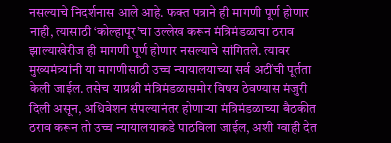नसल्याचे निदर्शनास आले आहे. फक्त पत्राने ही मागणी पूर्ण होणार नाही, त्यासाठी ‘कोल्हापूर’चा उल्लेख करून मंत्रिमंडळाचा ठराव झाल्याखेरीज ही मागणी पूर्ण होणार नसल्याचे सांगितले. त्यावर मुख्यमंत्र्यांनी या मागणीसाठी उच्च न्यायालयाच्या सर्व अटींची पूर्तता केली जाईल. तसेच याप्रश्नी मंत्रिमंडळासमोर विषय ठेवण्यास मंजुरी दिली असून, अधिवेशन संपल्यानंतर होणाऱ्या मंत्रिमंडळाच्या बैठकीत ठराव करून तो उच्च न्यायालयाकडे पाठविला जाईल, अशी ग्वाही देत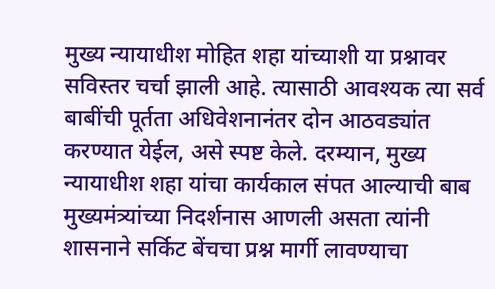मुख्य न्यायाधीश मोहित शहा यांच्याशी या प्रश्नावर सविस्तर चर्चा झाली आहे. त्यासाठी आवश्यक त्या सर्व बाबींची पूर्तता अधिवेशनानंतर दोन आठवड्यांत करण्यात येईल, असे स्पष्ट केले. दरम्यान, मुख्य न्यायाधीश शहा यांचा कार्यकाल संपत आल्याची बाब मुख्यमंत्र्यांच्या निदर्शनास आणली असता त्यांनी शासनाने सर्किट बेंचचा प्रश्न मार्गी लावण्याचा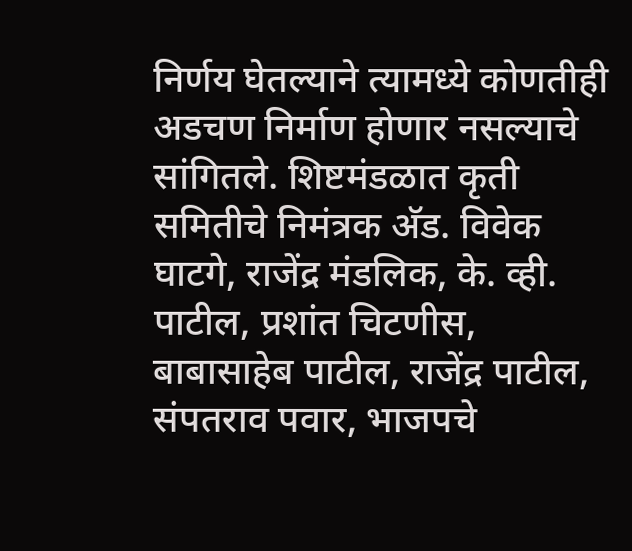निर्णय घेतल्याने त्यामध्ये कोणतीही अडचण निर्माण होणार नसल्याचे सांगितले. शिष्टमंडळात कृती समितीचे निमंत्रक अ‍ॅड. विवेक घाटगे, राजेंद्र मंडलिक, के. व्ही. पाटील, प्रशांत चिटणीस, बाबासाहेब पाटील, राजेंद्र पाटील, संपतराव पवार, भाजपचे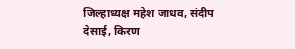जिल्हाध्यक्ष महेश जाधव, संदीप देसाई, किरण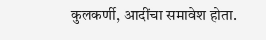कुलकर्णी, आदींचा समावेश होता.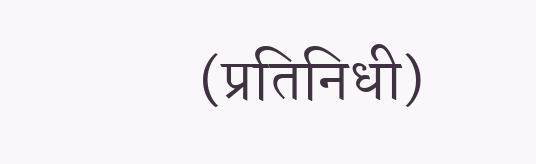(प्रतिनिधी)